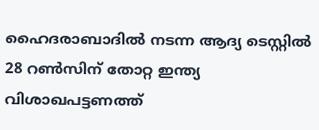ഹൈദരാബാദില്‍ നടന്ന ആദ്യ ടെസ്റ്റില്‍ 28 റണ്‍സിന് തോറ്റ ഇന്ത്യ വിശാഖപട്ടണത്ത്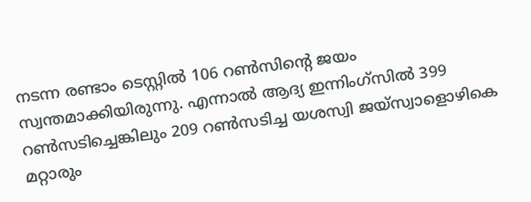നടന്ന രണ്ടാം ടെസ്റ്റില്‍ 106 റണ്‍സിന്‍റെ ജയം സ്വന്തമാക്കിയിരുന്നു. എന്നാല്‍ ആദ്യ ഇന്നിംഗ്സില്‍ 399 റണ്‍സടിച്ചെങ്കിലും 209 റണ്‍സടിച്ച യശസ്വി ജയ്സ്വാളൊഴികെ മറ്റാരും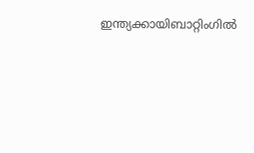ഇന്ത്യക്കായിബാറ്റിംഗില്‍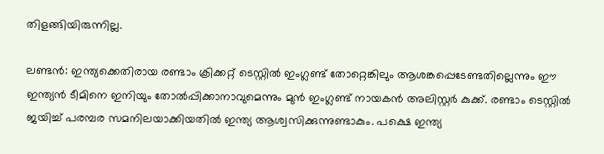തിളങ്ങിയിരുന്നില്ല.

ലണ്ടന്‍: ഇന്ത്യക്കെതിരായ രണ്ടാം ക്രിക്കറ്റ് ടെസ്റ്റില്‍ ഇംഗ്ലണ്ട് തോറ്റെങ്കിലും ആശങ്കപ്പെടേണ്ടതില്ലെന്നും ഈ ഇന്ത്യൻ ടീമിനെ ഇനിയും തോല്‍പ്പിക്കാനാവുമെന്നും മുന്‍ ഇംഗ്ലണ്ട് നായകന്‍ അലിസ്റ്റര്‍ കുക്ക്. രണ്ടാം ടെസ്റ്റില്‍ ജയിച്ച് പരമ്പര സമനിലയാക്കിയതില്‍ ഇന്ത്യ ആശ്വസിക്കുന്നുണ്ടാകും. പക്ഷെ ഇന്ത്യ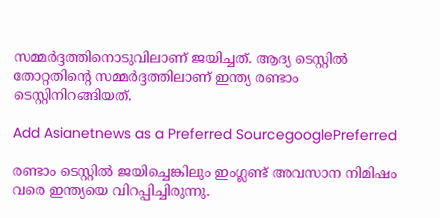സമ്മര്‍ദ്ദത്തിനൊടുവിലാണ് ജയിച്ചത്. ആദ്യ ടെസ്റ്റില്‍ തോറ്റതിന്‍റെ സമ്മര്‍ദ്ദത്തിലാണ് ഇന്ത്യ രണ്ടാം ടെസ്റ്റിനിറങ്ങിയത്.

Add Asianetnews as a Preferred SourcegooglePreferred

രണ്ടാം ടെസ്റ്റില്‍ ജയിച്ചെങ്കിലും ഇംഗ്ലണ്ട് അവസാന നിമിഷം വരെ ഇന്ത്യയെ വിറപ്പിച്ചിരുന്നു.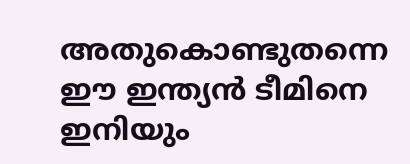അതുകൊണ്ടുതന്നെ ഈ ഇന്ത്യന്‍ ടീമിനെ ഇനിയും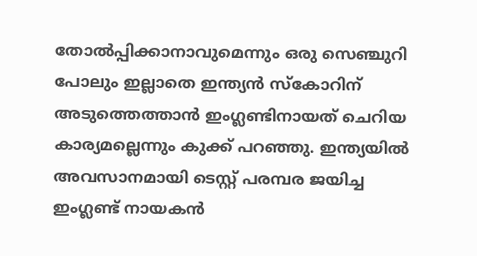തോല്‍പ്പിക്കാനാവുമെന്നും ഒരു സെഞ്ചുറി പോലും ഇല്ലാതെ ഇന്ത്യന്‍ സ്കോറിന് അടുത്തെത്താന്‍ ഇംഗ്ലണ്ടിനായത് ചെറിയ കാര്യമല്ലെന്നും കുക്ക് പറഞ്ഞു. ഇന്ത്യയില്‍ അവസാനമായി ടെസ്റ്റ് പരമ്പര ജയിച്ച ഇംഗ്ലണ്ട് നായകന്‍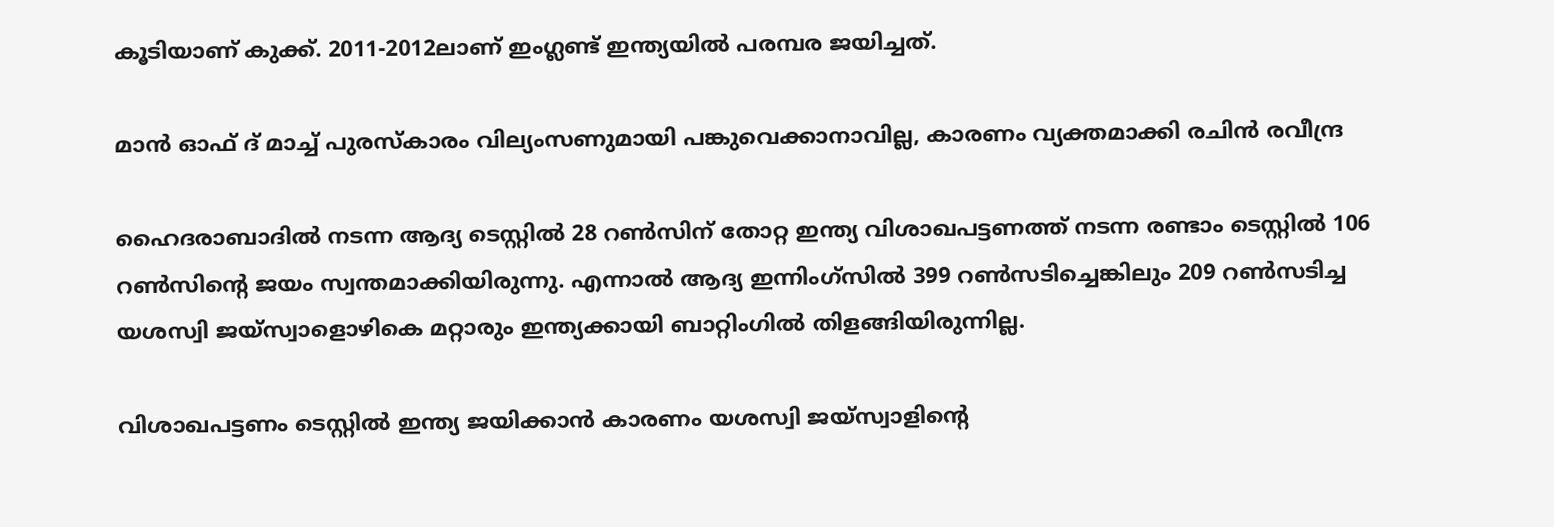കൂടിയാണ് കുക്ക്. 2011-2012ലാണ് ഇംഗ്ലണ്ട് ഇന്ത്യയില്‍ പരമ്പര ജയിച്ചത്.

മാ‍ന്‍ ഓഫ് ദ് മാച്ച് പുരസ്കാരം വില്യംസണുമായി പങ്കുവെക്കാനാവില്ല, കാരണം വ്യക്തമാക്കി രചിന്‍ രവീന്ദ്ര

ഹൈദരാബാദില്‍ നടന്ന ആദ്യ ടെസ്റ്റില്‍ 28 റണ്‍സിന് തോറ്റ ഇന്ത്യ വിശാഖപട്ടണത്ത് നടന്ന രണ്ടാം ടെസ്റ്റില്‍ 106 റണ്‍സിന്‍റെ ജയം സ്വന്തമാക്കിയിരുന്നു. എന്നാല്‍ ആദ്യ ഇന്നിംഗ്സില്‍ 399 റണ്‍സടിച്ചെങ്കിലും 209 റണ്‍സടിച്ച യശസ്വി ജയ്സ്വാളൊഴികെ മറ്റാരും ഇന്ത്യക്കായി ബാറ്റിംഗില്‍ തിളങ്ങിയിരുന്നില്ല.

വിശാഖപട്ടണം ടെസ്റ്റില്‍ ഇന്ത്യ ജയിക്കാന്‍ കാരണം യശസ്വി ജയ്സ്വാളിന്‍റെ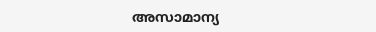അസാമാന്യ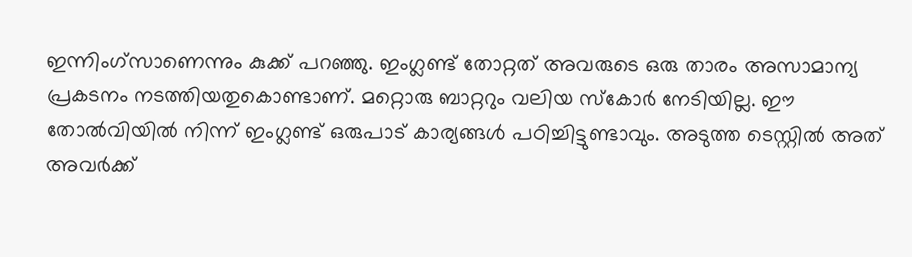ഇന്നിംഗ്സാണെന്നും കുക്ക് പറഞ്ഞു. ഇംഗ്ലണ്ട് തോറ്റത് അവരുടെ ഒരു താരം അസാമാന്യ പ്രകടനം നടത്തിയതുകൊണ്ടാണ്. മറ്റൊരു ബാറ്ററും വലിയ സ്കോര്‍ നേടിയില്ല. ഈ തോല്‍വിയില്‍ നിന്ന് ഇംഗ്ലണ്ട് ഒരുപാട് കാര്യങ്ങള്‍ പഠിച്ചിട്ടുണ്ടാവും. അടുത്ത ടെസ്റ്റില്‍ അത് അവര്‍ക്ക്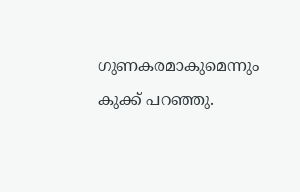ഗുണകരമാകുമെന്നും കുക്ക് പറഞ്ഞു.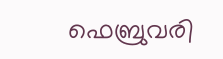ഫെബ്രുവരി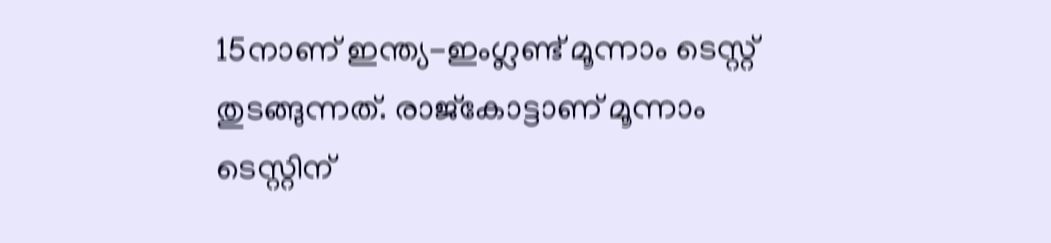15നാണ് ഇന്ത്യ-ഇംഗ്ലണ്ട് മൂന്നാം ടെസ്റ്റ് തുടങ്ങുന്നത്. രാജ്കോട്ടാണ് മൂന്നാം ടെസ്റ്റിന്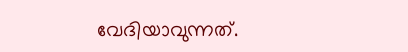വേദിയാവുന്നത്.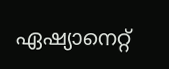ഏഷ്യാനെറ്റ്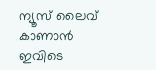ന്യൂസ് ലൈവ് കാണാന്‍ ഇവിടെ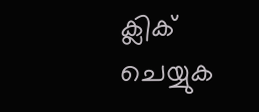ക്ലിക് ചെയ്യുക